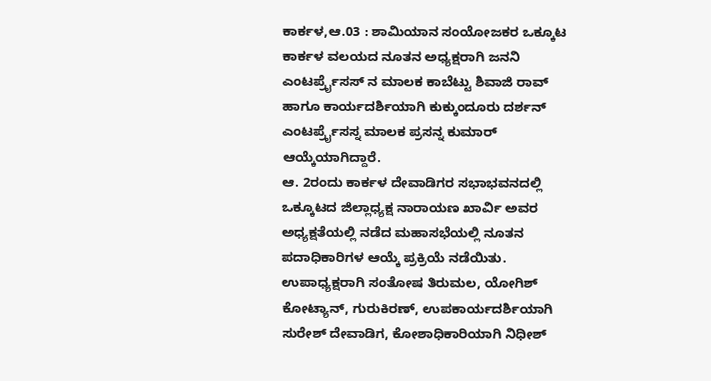ಕಾರ್ಕಳ,ಆ.03 : ಶಾಮಿಯಾನ ಸಂಯೋಜಕರ ಒಕ್ಕೂಟ ಕಾರ್ಕಳ ವಲಯದ ನೂತನ ಅಧ್ಯಕ್ಷರಾಗಿ ಜನನಿ ಎಂಟರ್ಪ್ರೈಸಸ್ ನ ಮಾಲಕ ಕಾಬೆಟ್ಟು ಶಿವಾಜಿ ರಾವ್ ಹಾಗೂ ಕಾರ್ಯದರ್ಶಿಯಾಗಿ ಕುಕ್ಕುಂದೂರು ದರ್ಶನ್ ಎಂಟರ್ಪ್ರೈಸಸ್ನ ಮಾಲಕ ಪ್ರಸನ್ನ ಕುಮಾರ್ ಆಯ್ಕೆಯಾಗಿದ್ದಾರೆ.
ಆ. 2ರಂದು ಕಾರ್ಕಳ ದೇವಾಡಿಗರ ಸಭಾಭವನದಲ್ಲಿ ಒಕ್ಕೂಟದ ಜಿಲ್ಲಾಧ್ಯಕ್ಷ ನಾರಾಯಣ ಖಾರ್ವಿ ಅವರ ಅಧ್ಯಕ್ಷತೆಯಲ್ಲಿ ನಡೆದ ಮಹಾಸಭೆಯಲ್ಲಿ ನೂತನ ಪದಾಧಿಕಾರಿಗಳ ಆಯ್ಕೆ ಪ್ರಕ್ರಿಯೆ ನಡೆಯಿತು.
ಉಪಾಧ್ಯಕ್ಷರಾಗಿ ಸಂತೋಷ ತಿರುಮಲ, ಯೋಗಿಶ್ ಕೋಟ್ಯಾನ್, ಗುರುಕಿರಣ್, ಉಪಕಾರ್ಯದರ್ಶಿಯಾಗಿ ಸುರೇಶ್ ದೇವಾಡಿಗ, ಕೋಶಾಧಿಕಾರಿಯಾಗಿ ನಿಧೀಶ್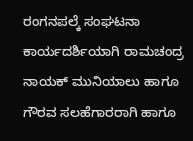ರಂಗನಪಲ್ಕೆ ಸಂಘಟನಾ ಕಾರ್ಯದರ್ಶಿಯಾಗಿ ರಾಮಚಂದ್ರ ನಾಯಕ್ ಮುನಿಯಾಲು ಹಾಗೂ ಗೌರವ ಸಲಹೆಗಾರರಾಗಿ ಹಾಗೂ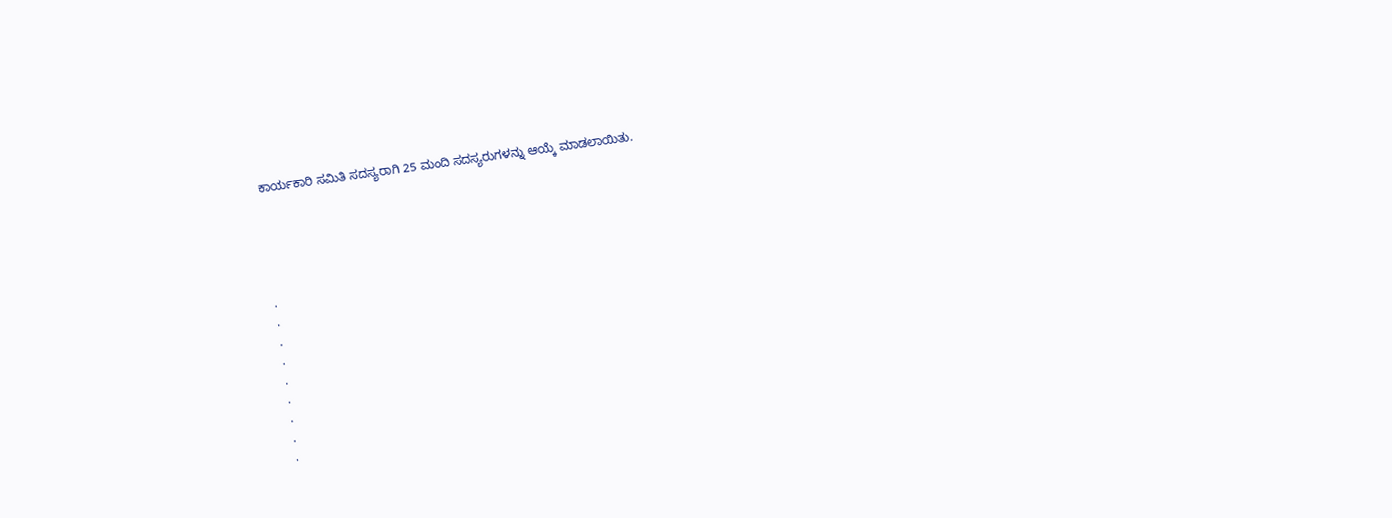ಕಾರ್ಯಕಾರಿ ಸಮಿತಿ ಸದಸ್ಯರಾಗಿ 25 ಮಂದಿ ಸದಸ್ಯರುಗಳನ್ನು ಆಯ್ಕೆ ಮಾಡಲಾಯಿತು.





.
.
.
.
.
.
.
.
.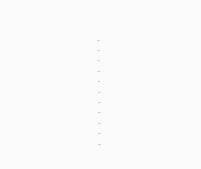.
.
.
.
.
.
.
.
.
.
.